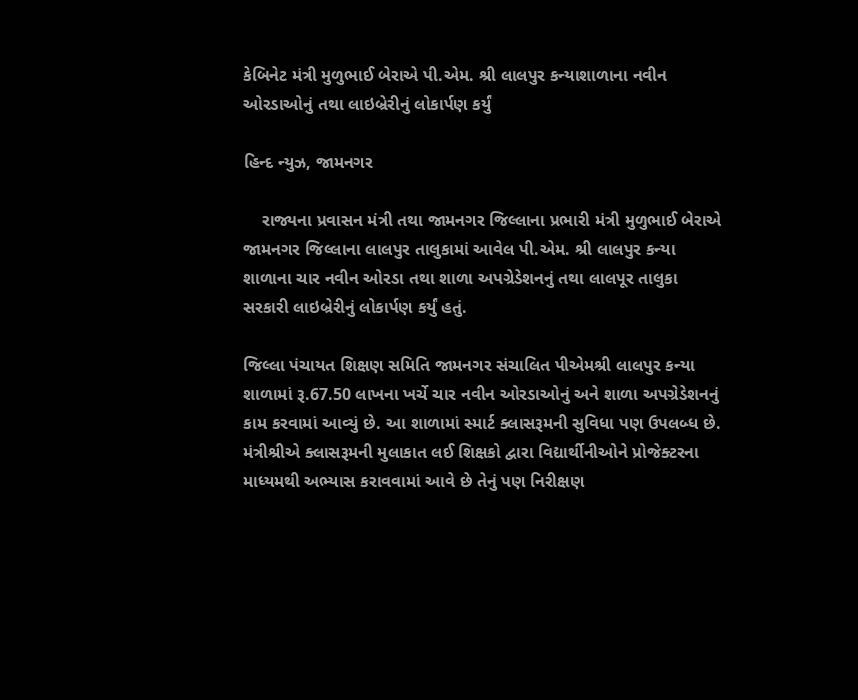કેબિનેટ મંત્રી મુળુભાઈ બેરાએ પી.એમ. શ્રી લાલપુર કન્યાશાળાના નવીન ઓરડાઓનું તથા લાઇબ્રેરીનું લોકાર્પણ કર્યું

હિન્દ ન્યુઝ, જામનગર

    રાજ્યના પ્રવાસન મંત્રી તથા જામનગર જિલ્લાના પ્રભારી મંત્રી મુળુભાઈ બેરાએ જામનગર જિલ્લાના લાલપુર તાલુકામાં આવેલ પી.એમ. શ્રી લાલપુર કન્યા શાળાના ચાર નવીન ઓરડા તથા શાળા અપગ્રેડેશનનું તથા લાલપૂર તાલુકા સરકારી લાઇબ્રેરીનું લોકાર્પણ કર્યું હતું.

જિલ્લા પંચાયત શિક્ષણ સમિતિ જામનગર સંચાલિત પીએમશ્રી લાલપુર કન્યા શાળામાં રૂ.67.50 લાખના ખર્ચે ચાર નવીન ઓરડાઓનું અને શાળા અપગ્રેડેશનનું કામ કરવામાં આવ્યું છે. આ શાળામાં સ્માર્ટ ક્લાસરૂમની સુવિધા પણ ઉપલબ્ધ છે. મંત્રીશ્રીએ ક્લાસરૂમની મુલાકાત લઈ શિક્ષકો દ્વારા વિદ્યાર્થીનીઓને પ્રોજેક્ટરના માધ્યમથી અભ્યાસ કરાવવામાં આવે છે તેનું પણ નિરીક્ષણ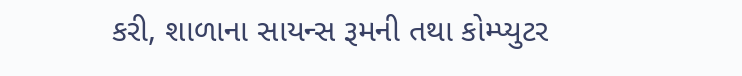કરી, શાળાના સાયન્સ રૂમની તથા કોમ્પ્યુટર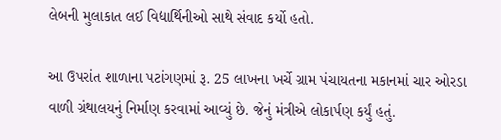લેબની મુલાકાત લઈ વિદ્યાર્થિનીઓ સાથે સંવાદ કર્યો હતો.

આ ઉપરાંત શાળાના પટાંગણમાં રૂ. 25 લાખના ખર્ચે ગ્રામ પંચાયતના મકાનમાં ચાર ઓરડા વાળી ગ્રંથાલયનું નિર્માણ કરવામાં આવ્યું છે. જેનું મંત્રીએ લોકાર્પણ કર્યું હતું.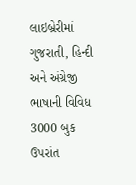લાઇબ્રેરીમાં ગુજરાતી, હિન્દી અને અંગ્રેજી ભાષાની વિવિધ 3000 બુક ઉપરાંત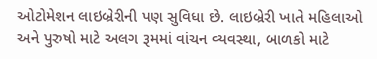ઓટોમેશન લાઇબ્રેરીની પણ સુવિધા છે. લાઇબ્રેરી ખાતે મહિલાઓ અને પુરુષો માટે અલગ રૂમમાં વાંચન વ્યવસ્થા, બાળકો માટે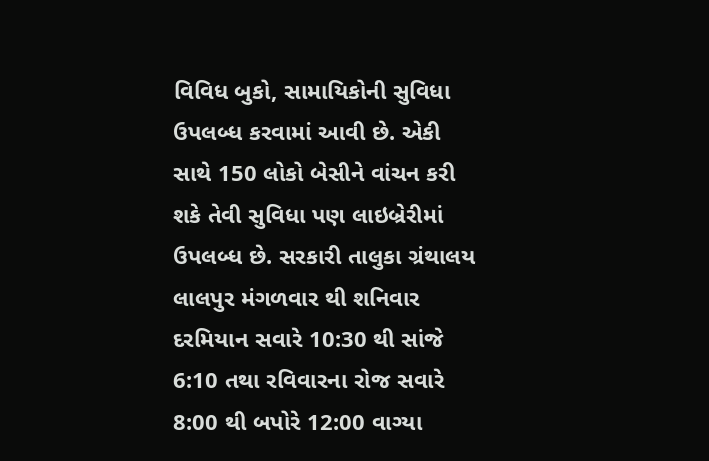વિવિધ બુકો, સામાયિકોની સુવિધા ઉપલબ્ધ કરવામાં આવી છે. એકી સાથે 150 લોકો બેસીને વાંચન કરી શકે તેવી સુવિધા પણ લાઇબ્રેરીમાં ઉપલબ્ધ છે. સરકારી તાલુકા ગ્રંથાલય લાલપુર મંગળવાર થી શનિવાર દરમિયાન સવારે 10:30 થી સાંજે 6:10 તથા રવિવારના રોજ સવારે 8:00 થી બપોરે 12:00 વાગ્યા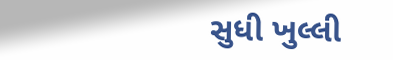સુધી ખુલ્લી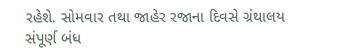રહેશે. સોમવાર તથા જાહેર રજાના દિવસે ગ્રંથાલય સંપૂર્ણ બંધ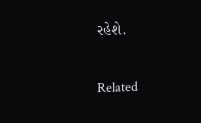રહેશે.

Related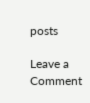posts

Leave a Comment